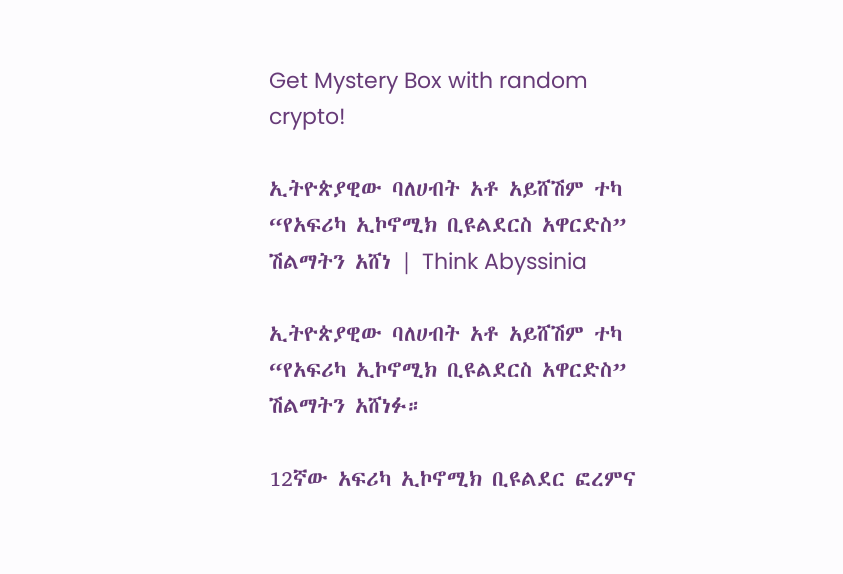Get Mystery Box with random crypto!

ኢትዮጵያዊው ባለሀብት አቶ አይሸሽም ተካ “የአፍሪካ ኢኮኖሚክ ቢዩልደርስ አዋርድስ” ሽልማትን አሸነ | Think Abyssinia

ኢትዮጵያዊው ባለሀብት አቶ አይሸሽም ተካ “የአፍሪካ ኢኮኖሚክ ቢዩልደርስ አዋርድስ” ሽልማትን አሸነፉ።

12ኛው አፍሪካ ኢኮኖሚክ ቢዩልደር ፎረምና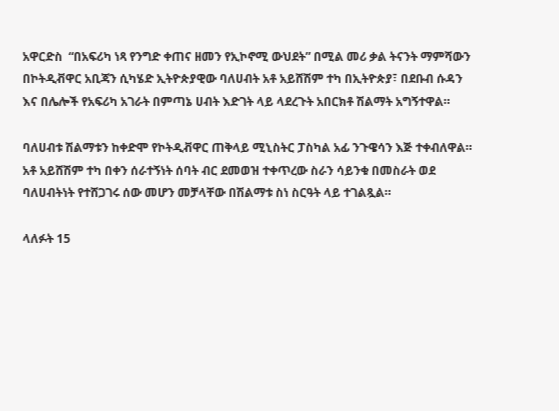አዋርድስ  “በአፍሪካ ነጻ የንግድ ቀጠና ዘመን የኢኮኖሚ ውህደት” በሚል መሪ ቃል ትናንት ማምሻውን በኮትዲቭዋር አቢጃን ሲካሄድ ኢትዮጵያዊው ባለሀብት አቶ አይሸሽም ተካ በኢትዮጵያ፣ በደቡብ ሱዳን እና በሌሎች የአፍሪካ አገራት በምጣኔ ሀብት እድገት ላይ ላደረጉት አበርክቶ ሽልማት አግኝተዋል።

ባለሀብቱ ሽልማቱን ከቀድሞ የኮትዲቭዋር ጠቅላይ ሚኒስትር ፓስካል አፊ ንጉዌሳን እጅ ተቀብለዋል። አቶ አይሸሽም ተካ በቀን ሰራተኝነት ሰባት ብር ደመወዝ ተቀጥረው ስራን ሳይንቁ በመስራት ወደ ባለሀብትነት የተሸጋገሩ ሰው መሆን መቻላቸው በሽልማቱ ስነ ስርዓት ላይ ተገልጿል።

ላለፉት 15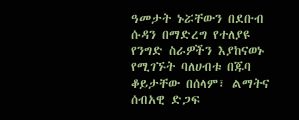ዓመታት ኑሯቸውን በደቡብ ሱዳን በማድረግ የተለያዩ የንግድ ስራዎችን እያከናወኑ የሚገኙት ባለሀብቱ በጁባ ቆይታቸው በሰላም፣ ልማትና ሰብአዊ ድጋፍ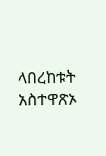ላበረከቱት አስተዋጽኦ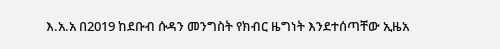እ.አ.አ በ2019 ከደቡብ ሱዳን መንግስት የክብር ዜግነት እንደተሰጣቸው ኢዜአ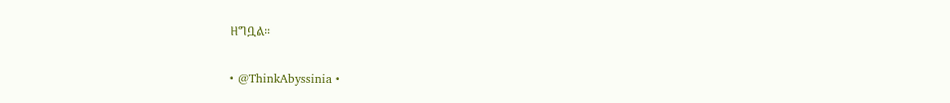ዘግቧል።

• @ThinkAbyssinia •